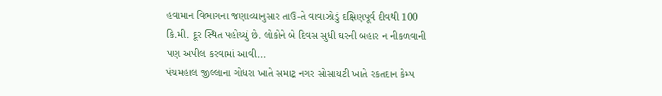હવામાન વિભાગના જણાવ્યાનુસાર તાઉ-તે વાવાઝોડું દક્ષિણપૂર્વ દીવથી 100 કિ.મી. દૂર સ્થિત પહોચ્યું છે. લોકોને બે દિવસ સુધી ઘરની બહાર ન નીકળવાની પણ અપીલ કરવામાં આવી...
પંચમહાલ જીલ્લાના ગોધરા ખાતે સમાટ્ર નગર સોસાયટી ખાતે રકતદાન કેમ્પ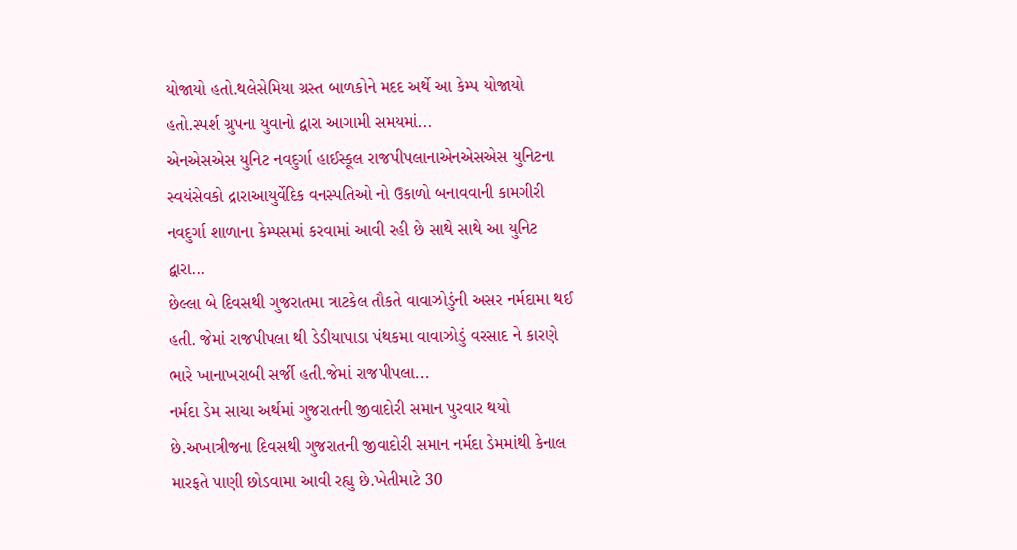યોજાયો હતો.થલેસેમિયા ગ્રસ્ત બાળકોને મદદ અર્થે આ કેમ્પ યોજાયો હતો.સ્પર્શ ગ્રુપના યુવાનો દ્વારા આગામી સમયમાં...
એનએસએસ યુનિટ નવદુર્ગા હાઈસ્કૂલ રાજપીપલાનાએનએસએસ યુનિટના સ્વયંસેવકો દ્રારાઆયુર્વેદિક વનસ્પતિઓ નો ઉકાળો બનાવવાની કામગીરી નવદુર્ગા શાળાના કેમ્પસમાં કરવામાં આવી રહી છે સાથે સાથે આ યુનિટ દ્વારા...
છેલ્લા બે દિવસથી ગુજરાતમા ત્રાટકેલ તૌકતે વાવાઝોડુંની અસર નર્મદામા થઈ હતી. જેમાં રાજપીપલા થી ડેડીયાપાડા પંથકમા વાવાઝોડું વરસાદ ને કારણે ભારે ખાનાખરાબી સર્જી હતી.જેમાં રાજપીપલા...
નર્મદા ડેમ સાચા અર્થમાં ગુજરાતની જીવાદોરી સમાન પુરવાર થયો છે.અખાત્રીજના દિવસથી ગુજરાતની જીવાદોરી સમાન નર્મદા ડેમમાંથી કેનાલ મારફતે પાણી છોડવામા આવી રહ્યુ છે.ખેતીમાટે 30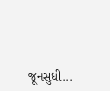જૂનસુધી...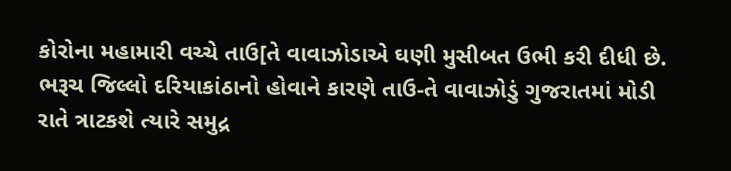કોરોના મહામારી વચ્ચે તાઉ[તે વાવાઝોડાએ ઘણી મુસીબત ઉભી કરી દીધી છે. ભરૂચ જિલ્લો દરિયાકાંઠાનો હોવાને કારણે તાઉ-તે વાવાઝોડું ગુજરાતમાં મોડી રાતે ત્રાટકશે ત્યારે સમુદ્ર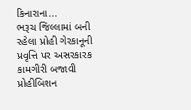કિનારાના...
ભરૂચ જિલ્લામાં બની રહેલા પ્રોહી ગેરકાનૂની પ્રવૃત્તિ પર અસરકારક કામગીરી બજાવી પ્રોહીબિશન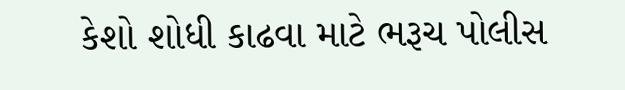કેશો શોધી કાઢવા માટે ભરૂચ પોલીસ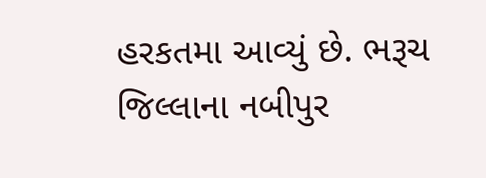હરકતમા આવ્યું છે. ભરૂચ જિલ્લાના નબીપુર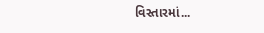વિસ્તારમાં...